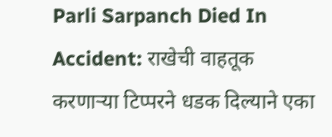Parli Sarpanch Died In Accident: राखेची वाहतूक करणाऱ्या टिप्परने धडक दिल्याने एका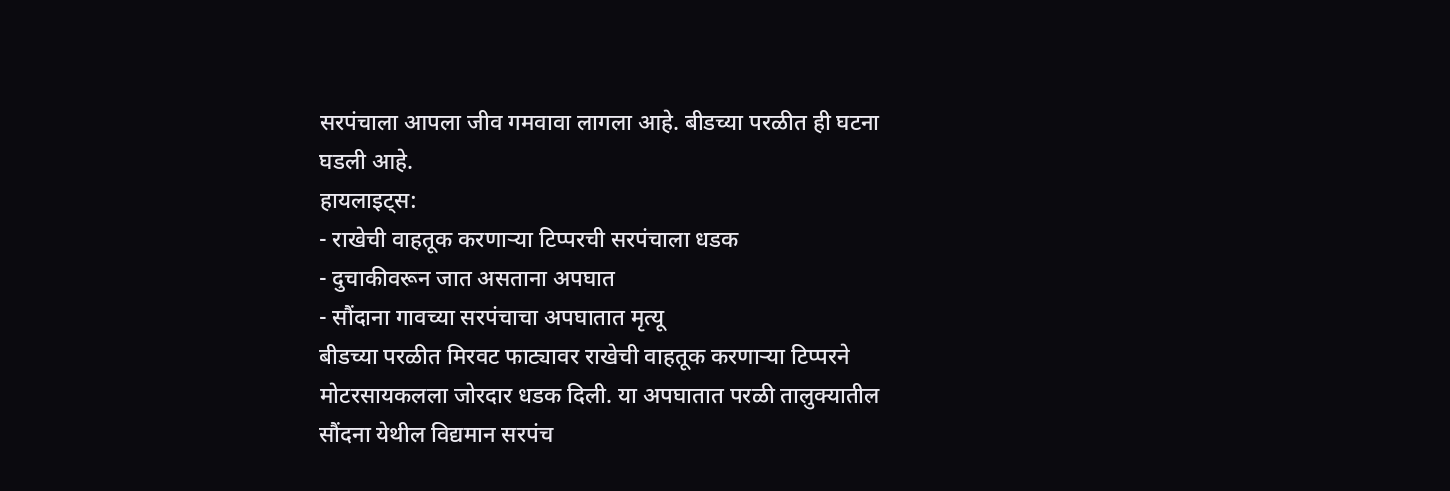सरपंचाला आपला जीव गमवावा लागला आहे. बीडच्या परळीत ही घटना घडली आहे.
हायलाइट्स:
- राखेची वाहतूक करणाऱ्या टिप्परची सरपंचाला धडक
- दुचाकीवरून जात असताना अपघात
- सौंदाना गावच्या सरपंचाचा अपघातात मृत्यू
बीडच्या परळीत मिरवट फाट्यावर राखेची वाहतूक करणाऱ्या टिप्परने मोटरसायकलला जोरदार धडक दिली. या अपघातात परळी तालुक्यातील सौंदना येथील विद्यमान सरपंच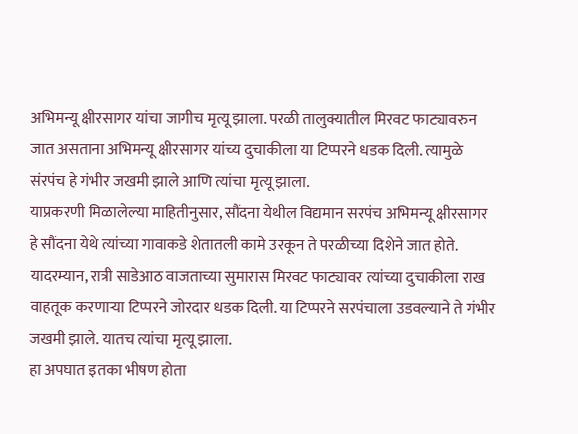अभिमन्यू क्षीरसागर यांचा जागीच मृत्यू झाला. परळी तालुक्यातील मिरवट फाट्यावरुन जात असताना अभिमन्यू क्षीरसागर यांच्य दुचाकीला या टिप्परने धडक दिली. त्यामुळे संरपंच हे गंभीर जखमी झाले आणि त्यांचा मृत्यू झाला.
याप्रकरणी मिळालेल्या माहितीनुसार, सौंदना येथील विद्यमान सरपंच अभिमन्यू क्षीरसागर हे सौंदना येथे त्यांच्या गावाकडे शेतातली कामे उरकून ते परळीच्या दिशेने जात होते. यादरम्यान, रात्री साडेआठ वाजताच्या सुमारास मिरवट फाट्यावर त्यांच्या दुचाकीला राख वाहतूक करणाऱ्या टिप्परने जोरदार धडक दिली. या टिप्परने सरपंचाला उडवल्याने ते गंभीर जखमी झाले. यातच त्यांचा मृत्यू झाला.
हा अपघात इतका भीषण होता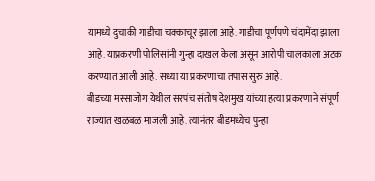यामध्ये दुचाकी गाडीचा चक्काचूर झाला आहे. गाडीचा पूर्णपणे चंदामेंदा झाला आहे. याप्रकरणी पोलिसांनी गुन्हा दाखल केला असून आरोपी चालकाला अटक करण्यात आली आहे. सध्या या प्रकरणाचा तपास सुरु आहे.
बीडच्या मस्साजोग येथील सरपंच संतोष देशमुख यांच्या हत्या प्रकरणाने संपूर्ण राज्यात खळबळ माजली आहे. त्यानंतर बीडमध्येच पुन्हा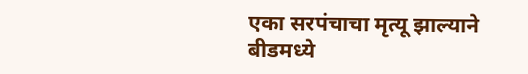एका सरपंचाचा मृत्यू झाल्याने बीडमध्ये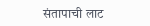संतापाची लाट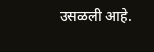उसळली आहे.